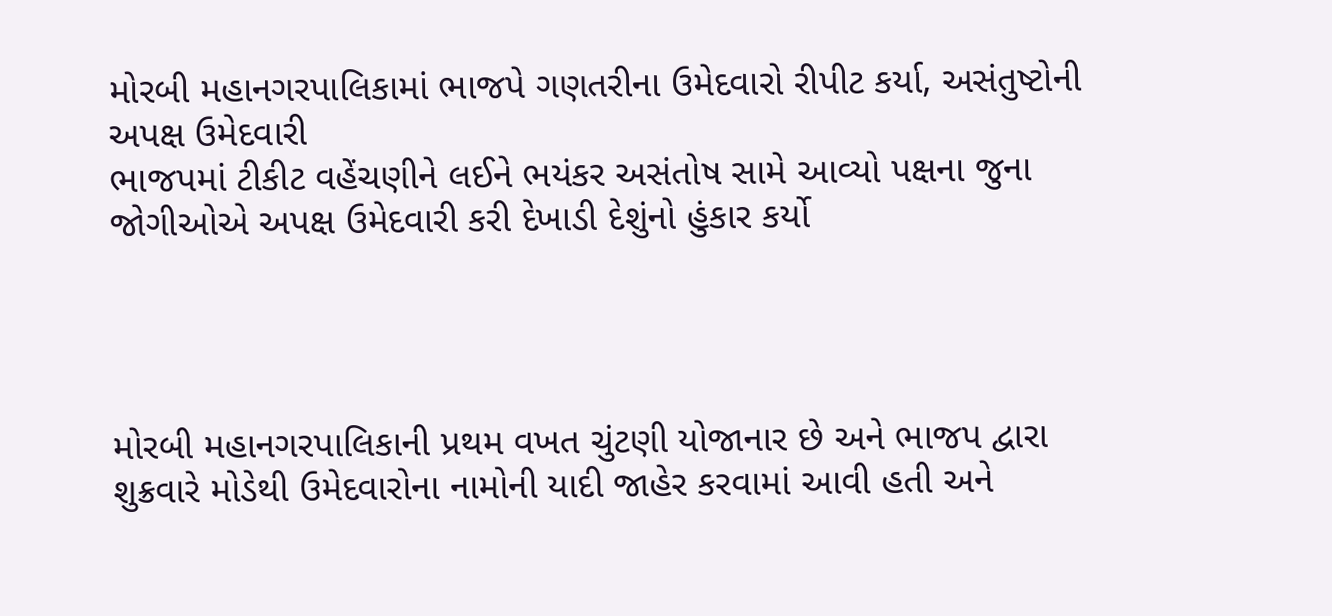મોરબી મહાનગરપાલિકામાં ભાજપે ગણતરીના ઉમેદવારો રીપીટ કર્યા, અસંતુષ્ટોની અપક્ષ ઉમેદવારી
ભાજપમાં ટીકીટ વહેંચણીને લઈને ભયંકર અસંતોષ સામે આવ્યો પક્ષના જુના જોગીઓએ અપક્ષ ઉમેદવારી કરી દેખાડી દેશુંનો હુંકાર કર્યો




મોરબી મહાનગરપાલિકાની પ્રથમ વખત ચુંટણી યોજાનાર છે અને ભાજપ દ્વારા શુક્રવારે મોડેથી ઉમેદવારોના નામોની યાદી જાહેર કરવામાં આવી હતી અને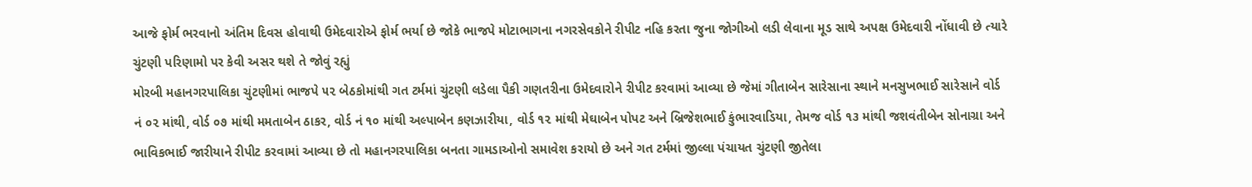આજે ફોર્મ ભરવાનો અંતિમ દિવસ હોવાથી ઉમેદવારોએ ફોર્મ ભર્યા છે જોકે ભાજપે મોટાભાગના નગરસેવકોને રીપીટ નહિ કરતા જુના જોગીઓ લડી લેવાના મૂડ સાથે અપક્ષ ઉમેદવારી નોંધાવી છે ત્યારે ચુંટણી પરિણામો પર કેવી અસર થશે તે જોવું રહ્યું
મોરબી મહાનગરપાલિકા ચુંટણીમાં ભાજપે ૫૨ બેઠકોમાંથી ગત ટર્મમાં ચુંટણી લડેલા પૈકી ગણતરીના ઉમેદવારોને રીપીટ કરવામાં આવ્યા છે જેમાં ગીતાબેન સારેસાના સ્થાને મનસુખભાઈ સારેસાને વોર્ડ નં ૦૨ માંથી, વોર્ડ ૦૭ માંથી મમતાબેન ઠાકર, વોર્ડ નં ૧૦ માંથી અલ્પાબેન કણઝારીયા, વોર્ડ ૧૨ માંથી મેઘાબેન પોપટ અને બ્રિજેશભાઈ કુંભારવાડિયા, તેમજ વોર્ડ ૧૩ માંથી જશવંતીબેન સોનાગ્રા અને ભાવિકભાઈ જારીયાને રીપીટ કરવામાં આવ્યા છે તો મહાનગરપાલિકા બનતા ગામડાઓનો સમાવેશ કરાયો છે અને ગત ટર્મમાં જીલ્લા પંચાયત ચુંટણી જીતેલા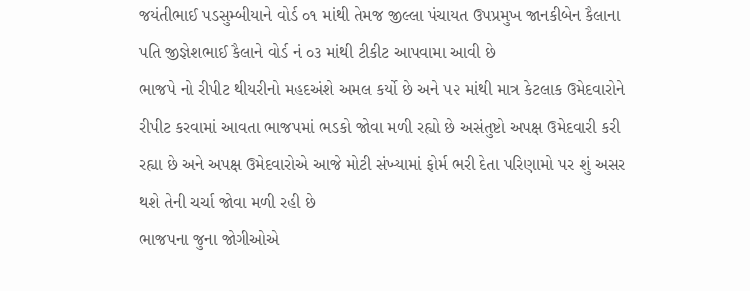જયંતીભાઈ પડસુમ્બીયાને વોર્ડ ૦૧ માંથી તેમજ જીલ્લા પંચાયત ઉપપ્રમુખ જાનકીબેન કૈલાના પતિ જીજ્ઞેશભાઈ કૈલાને વોર્ડ નં ૦૩ માંથી ટીકીટ આપવામા આવી છે
ભાજપે નો રીપીટ થીયરીનો મહદઅંશે અમલ કર્યો છે અને ૫૨ માંથી માત્ર કેટલાક ઉમેદવારોને રીપીટ કરવામાં આવતા ભાજપમાં ભડકો જોવા મળી રહ્યો છે અસંતુષ્ટો અપક્ષ ઉમેદવારી કરી રહ્યા છે અને અપક્ષ ઉમેદવારોએ આજે મોટી સંખ્યામાં ફોર્મ ભરી દેતા પરિણામો પર શું અસર થશે તેની ચર્ચા જોવા મળી રહી છે
ભાજપના જુના જોગીઓએ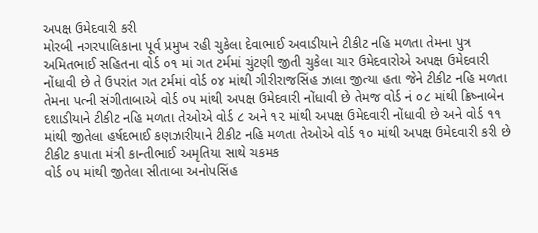અપક્ષ ઉમેદવારી કરી
મોરબી નગરપાલિકાના પૂર્વ પ્રમુખ રહી ચુકેલા દેવાભાઈ અવાડીયાને ટીકીટ નહિ મળતા તેમના પુત્ર અમિતભાઈ સહિતના વોર્ડ ૦૧ માં ગત ટર્મમાં ચુંટણી જીતી ચુકેલા ચાર ઉમેદવારોએ અપક્ષ ઉમેદવારી નોંધાવી છે તે ઉપરાંત ગત ટર્મમાં વોર્ડ ૦૪ માંથી ગીરીરાજસિંહ ઝાલા જીત્યા હતા જેને ટીકીટ નહિ મળતા તેમના પત્ની સંગીતાબાએ વોર્ડ ૦૫ માંથી અપક્ષ ઉમેદવારી નોંધાવી છે તેમજ વોર્ડ નં ૦૮ માંથી ક્રિષ્નાબેન દશાડીયાને ટીકીટ નહિ મળતા તેઓએ વોર્ડ ૮ અને ૧૨ માંથી અપક્ષ ઉમેદવારી નોંધાવી છે અને વોર્ડ ૧૧ માંથી જીતેલા હર્ષદભાઈ કણઝારીયાને ટીકીટ નહિ મળતા તેઓએ વોર્ડ ૧૦ માંથી અપક્ષ ઉમેદવારી કરી છે
ટીકીટ કપાતા મંત્રી કાન્તીભાઈ અમૃતિયા સાથે ચકમક
વોર્ડ ૦૫ માંથી જીતેલા સીતાબા અનોપસિંહ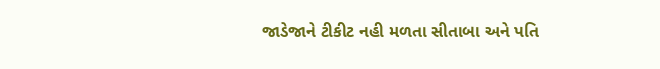જાડેજાને ટીકીટ નહી મળતા સીતાબા અને પતિ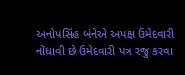અનોપસિંહ બંનેએ અપક્ષ ઉમેદવારી નોંધાવી છે ઉમેદવારી પત્ર રજુ કરવા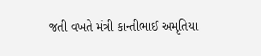જતી વખતે મંત્રી કાન્તીભાઈ અમૃતિયા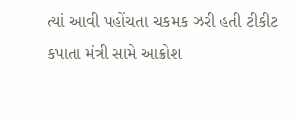ત્યાં આવી પહોંચતા ચકમક ઝરી હતી ટીકીટ કપાતા મંત્રી સામે આક્રોશ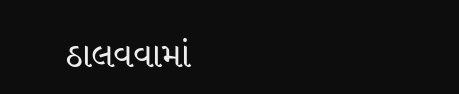ઠાલવવામાં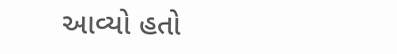આવ્યો હતો